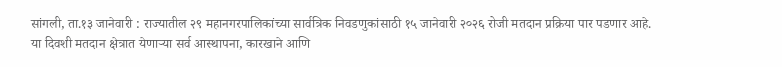सांगली, ता.१३ जानेवारी : राज्यातील २९ महानगरपालिकांच्या सार्वत्रिक निवडणुकांसाठी १५ जानेवारी २०२६ रोजी मतदान प्रक्रिया पार पडणार आहे. या दिवशी मतदान क्षेत्रात येणाऱ्या सर्व आस्थापना, कारखाने आणि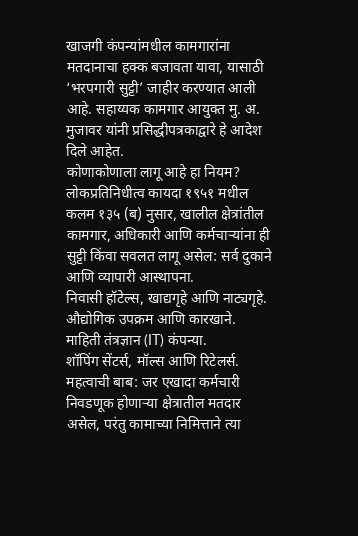खाजगी कंपन्यांमधील कामगारांना मतदानाचा हक्क बजावता यावा, यासाठी ‘भरपगारी सुट्टी’ जाहीर करण्यात आली आहे. सहाय्यक कामगार आयुक्त मु. अ. मुजावर यांनी प्रसिद्धीपत्रकाद्वारे हे आदेश दिले आहेत.
कोणाकोणाला लागू आहे हा नियम?
लोकप्रतिनिधीत्व कायदा १९५१ मधील कलम १३५ (ब) नुसार, खालील क्षेत्रांतील कामगार, अधिकारी आणि कर्मचाऱ्यांना ही सुट्टी किंवा सवलत लागू असेल: सर्व दुकाने आणि व्यापारी आस्थापना.
निवासी हॉटेल्स, खाद्यगृहे आणि नाट्यगृहे.
औद्योगिक उपक्रम आणि कारखाने.
माहिती तंत्रज्ञान (IT) कंपन्या.
शॉपिंग सेंटर्स, मॉल्स आणि रिटेलर्स.
महत्वाची बाब: जर एखादा कर्मचारी निवडणूक होणाऱ्या क्षेत्रातील मतदार असेल, परंतु कामाच्या निमित्ताने त्या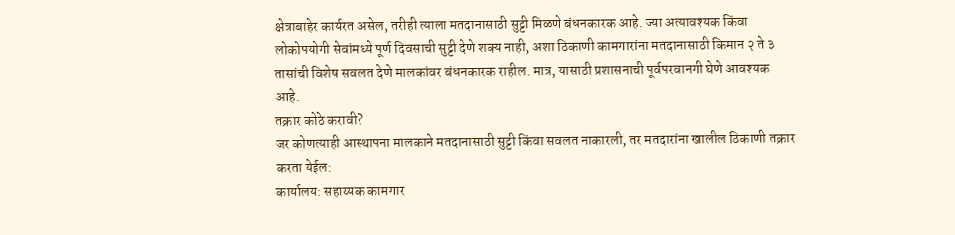क्षेत्राबाहेर कार्यरत असेल, तरीही त्याला मतदानासाठी सुट्टी मिळणे बंधनकारक आहे. ज्या अत्यावश्यक किंवा लोकोपयोगी सेवांमध्ये पूर्ण दिवसाची सुट्टी देणे शक्य नाही, अशा ठिकाणी कामगारांना मतदानासाठी किमान २ ते ३ तासांची विशेष सवलत देणे मालकांवर बंधनकारक राहील. मात्र, यासाठी प्रशासनाची पूर्वपरवानगी घेणे आवश्यक आहे.
तक्रार कोठे करावी?
जर कोणत्याही आस्थापना मालकाने मतदानासाठी सुट्टी किंवा सवलत नाकारली, तर मतदारांना खालील ठिकाणी तक्रार करता येईल:
कार्यालय: सहाय्यक कामगार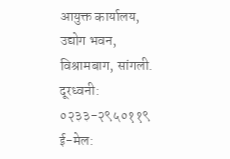आयुक्त कार्यालय, उद्योग भवन, विश्रामबाग, सांगली.
दूरध्वनी: ०२३३-२९५०११९
ई-मेल: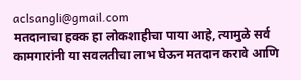aclsangli@gmail.com
मतदानाचा हक्क हा लोकशाहीचा पाया आहे, त्यामुळे सर्व कामगारांनी या सवलतीचा लाभ घेऊन मतदान करावे आणि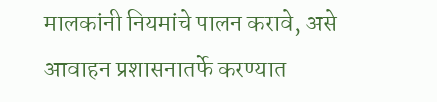मालकांनी नियमांचे पालन करावे, असे आवाहन प्रशासनातर्फे करण्यात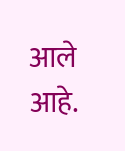आले आहे.